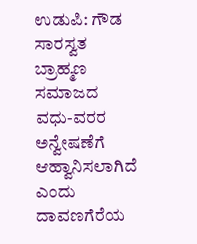ಉಡುಪಿ: ಗೌಡ ಸಾರಸ್ವತ ಬ್ರಾಹ್ಮಣ ಸಮಾಜದ ವಧು-ವರರ ಅನ್ವೇಷಣೆಗೆ ಆಹ್ವಾನಿಸಲಾಗಿದೆ ಎಂದು ದಾವಣಗೆರೆಯ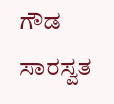ಗೌಡ ಸಾರಸ್ವತ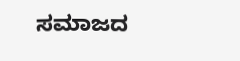ಸಮಾಜದ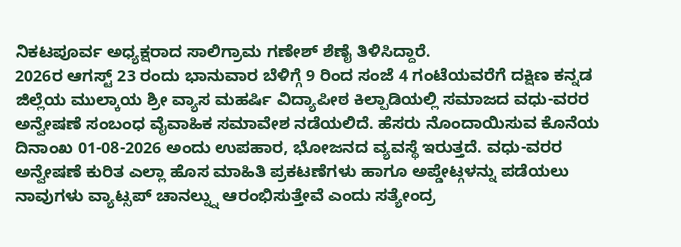ನಿಕಟಪೂರ್ವ ಅಧ್ಯಕ್ಷರಾದ ಸಾಲಿಗ್ರಾಮ ಗಣೇಶ್ ಶೆಣೈ ತಿಳಿಸಿದ್ದಾರೆ.
2026ರ ಆಗಸ್ಟ್ 23 ರಂದು ಭಾನುವಾರ ಬೆಳಿಗ್ಗೆ 9 ರಿಂದ ಸಂಜೆ 4 ಗಂಟೆಯವರೆಗೆ ದಕ್ಷಿಣ ಕನ್ನಡ ಜಿಲ್ಲೆಯ ಮುಲ್ಕಾಯ ಶ್ರೀ ವ್ಯಾಸ ಮಹರ್ಷಿ ವಿದ್ಯಾಪೀಠ ಕಿಲ್ಪಾಡಿಯಲ್ಲಿ ಸಮಾಜದ ವಧು-ವರರ ಅನ್ವೇಷಣೆ ಸಂಬಂಧ ವೈವಾಹಿಕ ಸಮಾವೇಶ ನಡೆಯಲಿದೆ. ಹೆಸರು ನೊಂದಾಯಿಸುವ ಕೊನೆಯ ದಿನಾಂಖ 01-08-2026 ಅಂದು ಉಪಹಾರ, ಭೋಜನದ ವ್ಯವಸ್ಥೆ ಇರುತ್ತದೆ. ವಧು-ವರರ ಅನ್ವೇಷಣೆ ಕುರಿತ ಎಲ್ಲಾ ಹೊಸ ಮಾಹಿತಿ ಪ್ರಕಟಣೆಗಳು ಹಾಗೂ ಅಪ್ಡೇಟ್ಗಳನ್ನು ಪಡೆಯಲು ನಾವುಗಳು ವ್ಯಾಟ್ಸಪ್ ಚಾನಲ್ನ್ನು ಆರಂಭಿಸುತ್ತೇವೆ ಎಂದು ಸತ್ಯೇಂದ್ರ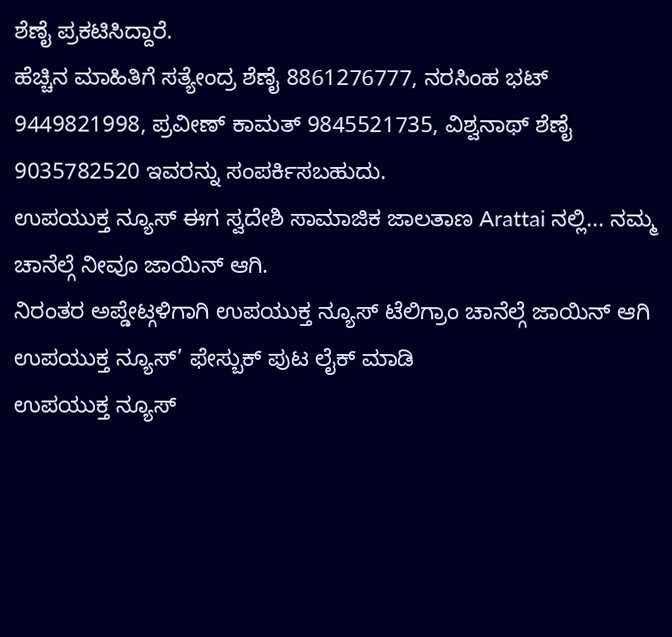ಶೆಣೈ ಪ್ರಕಟಿಸಿದ್ದಾರೆ.
ಹೆಚ್ಚಿನ ಮಾಹಿತಿಗೆ ಸತ್ಯೇಂದ್ರ ಶೆಣೈ 8861276777, ನರಸಿಂಹ ಭಟ್ 9449821998, ಪ್ರವೀಣ್ ಕಾಮತ್ 9845521735, ವಿಶ್ವನಾಥ್ ಶೆಣೈ 9035782520 ಇವರನ್ನು ಸಂಪರ್ಕಿಸಬಹುದು.
ಉಪಯುಕ್ತ ನ್ಯೂಸ್ ಈಗ ಸ್ವದೇಶಿ ಸಾಮಾಜಿಕ ಜಾಲತಾಣ Arattai ನಲ್ಲಿ... ನಮ್ಮ ಚಾನೆಲ್ಗೆ ನೀವೂ ಜಾಯಿನ್ ಆಗಿ.
ನಿರಂತರ ಅಪ್ಡೇಟ್ಗಳಿಗಾಗಿ ಉಪಯುಕ್ತ ನ್ಯೂಸ್ ಟೆಲಿಗ್ರಾಂ ಚಾನೆಲ್ಗೆ ಜಾಯಿನ್ ಆಗಿ
ಉಪಯುಕ್ತ ನ್ಯೂಸ್’ ಫೇಸ್ಬುಕ್ ಪುಟ ಲೈಕ್ ಮಾಡಿ
ಉಪಯುಕ್ತ ನ್ಯೂಸ್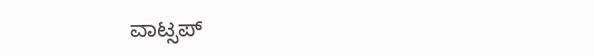ವಾಟ್ಸಪ್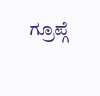ಗ್ರೂಪ್ಗೆ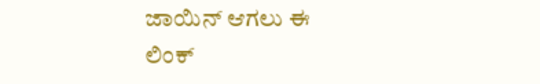ಜಾಯಿನ್ ಆಗಲು ಈ ಲಿಂಕ್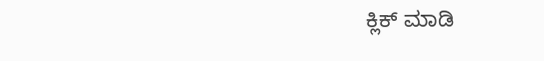ಕ್ಲಿಕ್ ಮಾಡಿ